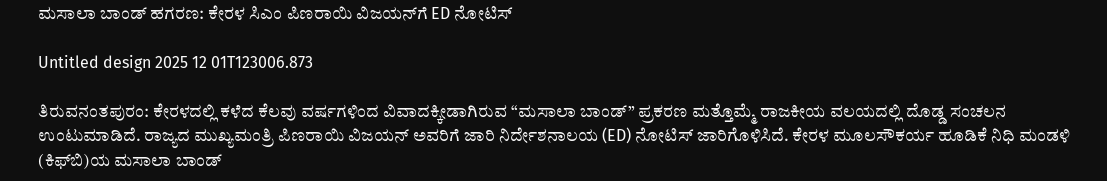ಮಸಾಲಾ ಬಾಂಡ್ ಹಗರಣ: ಕೇರಳ ಸಿಎಂ ಪಿಣರಾಯಿ ವಿಜಯನ್‌ಗೆ ED ನೋಟಿಸ್

Untitled design 2025 12 01T123006.873

ತಿರುವನಂತಪುರಂ: ಕೇರಳದಲ್ಲಿ ಕಳೆದ ಕೆಲವು ವರ್ಷಗಳಿಂದ ವಿವಾದಕ್ಕೀಡಾಗಿರುವ “ಮಸಾಲಾ ಬಾಂಡ್” ಪ್ರಕರಣ ಮತ್ತೊಮ್ಮೆ ರಾಜಕೀಯ ವಲಯದಲ್ಲಿ ದೊಡ್ಡ ಸಂಚಲನ ಉಂಟುಮಾಡಿದೆ. ರಾಜ್ಯದ ಮುಖ್ಯಮಂತ್ರಿ ಪಿಣರಾಯಿ ವಿಜಯನ್ ಅವರಿಗೆ ಜಾರಿ ನಿರ್ದೇಶನಾಲಯ (ED) ನೋಟಿಸ್ ಜಾರಿಗೊಳಿಸಿದೆ. ಕೇರಳ ಮೂಲಸೌಕರ್ಯ ಹೂಡಿಕೆ ನಿಧಿ ಮಂಡಳಿ (ಕಿಫ್‌ಬಿ)ಯ ಮಸಾಲಾ ಬಾಂಡ್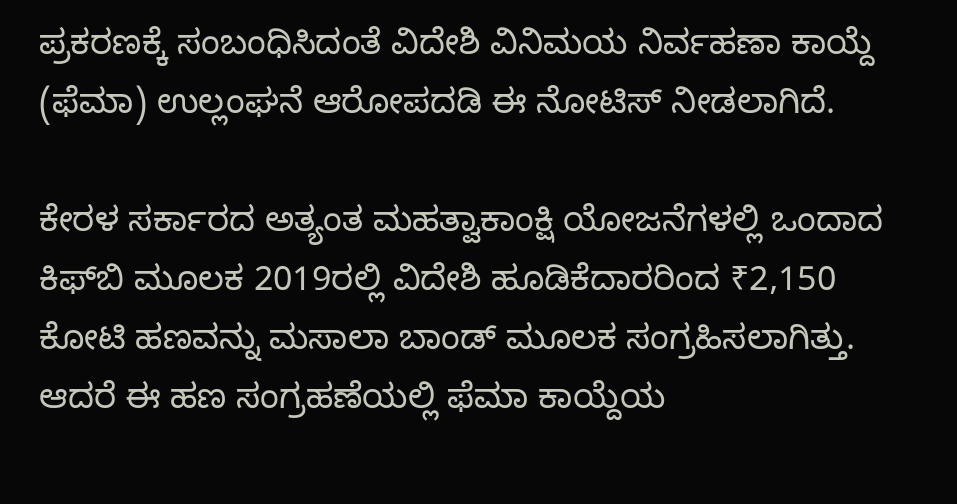ಪ್ರಕರಣಕ್ಕೆ ಸಂಬಂಧಿಸಿದಂತೆ ವಿದೇಶಿ ವಿನಿಮಯ ನಿರ್ವಹಣಾ ಕಾಯ್ದೆ (ಫೆಮಾ) ಉಲ್ಲಂಘನೆ ಆರೋಪದಡಿ ಈ ನೋಟಿಸ್ ನೀಡಲಾಗಿದೆ.

ಕೇರಳ ಸರ್ಕಾರದ ಅತ್ಯಂತ ಮಹತ್ವಾಕಾಂಕ್ಷಿ ಯೋಜನೆಗಳಲ್ಲಿ ಒಂದಾದ ಕಿಫ್‌ಬಿ ಮೂಲಕ 2019ರಲ್ಲಿ ವಿದೇಶಿ ಹೂಡಿಕೆದಾರರಿಂದ ₹2,150 ಕೋಟಿ ಹಣವನ್ನು ಮಸಾಲಾ ಬಾಂಡ್ ಮೂಲಕ ಸಂಗ್ರಹಿಸಲಾಗಿತ್ತು. ಆದರೆ ಈ ಹಣ ಸಂಗ್ರಹಣೆಯಲ್ಲಿ ಫೆಮಾ ಕಾಯ್ದೆಯ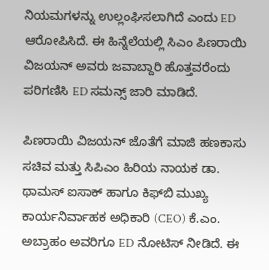ನಿಯಮಗಳನ್ನು ಉಲ್ಲಂಘಿಸಲಾಗಿದೆ ಎಂದು ED ಆರೋಪಿಸಿದೆ. ಈ ಹಿನ್ನೆಲೆಯಲ್ಲಿ ಸಿಎಂ ಪಿಣರಾಯಿ ವಿಜಯನ್ ಅವರು ಜವಾಬ್ದಾರಿ ಹೊತ್ತವರೆಂದು ಪರಿಗಣಿಸಿ ED ಸಮನ್ಸ್ ಜಾರಿ ಮಾಡಿದೆ.

ಪಿಣರಾಯಿ ವಿಜಯನ್ ಜೊತೆಗೆ ಮಾಜಿ ಹಣಕಾಸು ಸಚಿವ ಮತ್ತು ಸಿಪಿಎಂ ಹಿರಿಯ ನಾಯಕ ಡಾ. ಥಾಮಸ್ ಐಸಾಕ್ ಹಾಗೂ ಕಿಫ್‌ಬಿ ಮುಖ್ಯ ಕಾರ್ಯನಿರ್ವಾಹಕ ಅಧಿಕಾರಿ (CEO) ಕೆ.ಎಂ. ಅಬ್ರಾಹಂ ಅವರಿಗೂ ED ನೋಟಿಸ್ ನೀಡಿದೆ. ಈ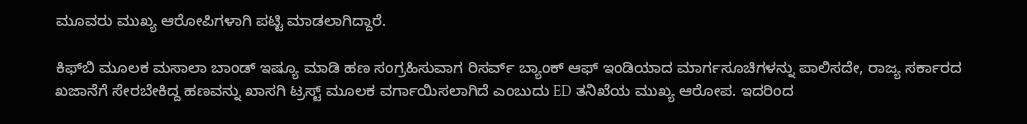ಮೂವರು ಮುಖ್ಯ ಆರೋಪಿಗಳಾಗಿ ಪಟ್ಟಿ ಮಾಡಲಾಗಿದ್ದಾರೆ.

ಕಿಫ್‌ಬಿ ಮೂಲಕ ಮಸಾಲಾ ಬಾಂಡ್ ಇಷ್ಯೂ ಮಾಡಿ ಹಣ ಸಂಗ್ರಹಿಸುವಾಗ ರಿಸರ್ವ್ ಬ್ಯಾಂಕ್ ಆಫ್ ಇಂಡಿಯಾದ ಮಾರ್ಗಸೂಚಿಗಳನ್ನು ಪಾಲಿಸದೇ, ರಾಜ್ಯ ಸರ್ಕಾರದ ಖಜಾನೆಗೆ ಸೇರಬೇಕಿದ್ದ ಹಣವನ್ನು ಖಾಸಗಿ ಟ್ರಸ್ಟ್ ಮೂಲಕ ವರ್ಗಾಯಿಸಲಾಗಿದೆ ಎಂಬುದು ED ತನಿಖೆಯ ಮುಖ್ಯ ಆರೋಪ. ಇದರಿಂದ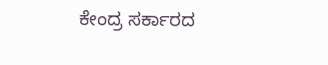ಕೇಂದ್ರ ಸರ್ಕಾರದ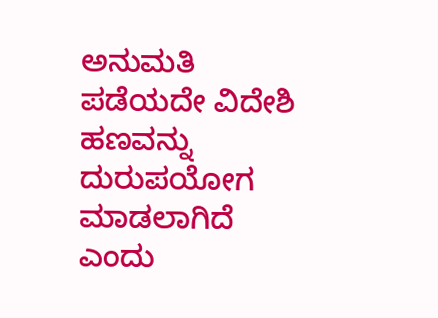ಅನುಮತಿ ಪಡೆಯದೇ ವಿದೇಶಿ ಹಣವನ್ನು ದುರುಪಯೋಗ ಮಾಡಲಾಗಿದೆ ಎಂದು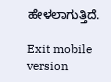ಹೇಳಲಾಗುತ್ತಿದೆ.

Exit mobile version